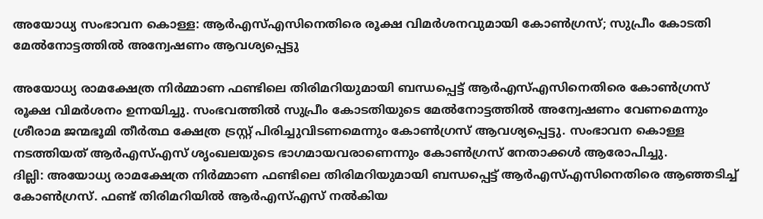അയോധ്യ സംഭാവന കൊള്ള: ആര്‍എസ്എസിനെതിരെ രൂക്ഷ വിമര്‍ശനവുമായി കോണ്‍ഗ്രസ്; സുപ്രീം കോടതി മേല്‍നോട്ടത്തില്‍ അന്വേഷണം ആവശ്യപ്പെട്ടു

അയോധ്യ രാമക്ഷേത്ര നിര്‍മ്മാണ ഫണ്ടിലെ തിരിമറിയുമായി ബന്ധപ്പെട്ട് ആര്‍എസ്എസിനെതിരെ കോണ്‍ഗ്രസ് രൂക്ഷ വിമര്‍ശനം ഉന്നയിച്ചു. സംഭവത്തില്‍ സുപ്രീം കോടതിയുടെ മേല്‍നോട്ടത്തില്‍ അന്വേഷണം വേണമെന്നും ശ്രീരാമ ജന്മഭൂമി തീര്‍ത്ഥ ക്ഷേത്ര ട്രസ്റ്റ് പിരിച്ചുവിടണമെന്നും കോണ്‍ഗ്രസ് ആവശ്യപ്പെട്ടു. സംഭാവന കൊള്ള നടത്തിയത് ആര്‍എസ്എസ് ശൃംഖലയുടെ ഭാഗമായവരാണെന്നും കോണ്‍ഗ്രസ് നേതാക്കള്‍ ആരോപിച്ചു.
ദില്ലി: അയോധ്യ രാമക്ഷേത്ര നിര്‍മ്മാണ ഫണ്ടിലെ തിരിമറിയുമായി ബന്ധപ്പെട്ട് ആര്‍എസ്എസിനെതിരെ ആഞ്ഞടിച്ച് കോണ്‍ഗ്രസ്. ഫണ്ട് തിരിമറിയില്‍ ആര്‍എസ്എസ് നല്‍കിയ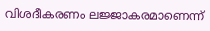വിശദീകരണം ലജ്ജാകരമാണെന്ന്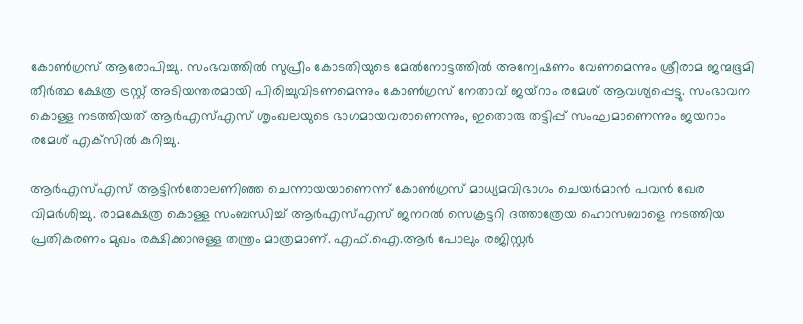കോണ്‍ഗ്രസ് ആരോപിച്ചു. സംഭവത്തില്‍ സുപ്രീം കോടതിയുടെ മേല്‍നോട്ടത്തില്‍ അന്വേഷണം വേണമെന്നും ശ്രീരാമ ജന്മഭൂമി തീര്‍ത്ഥ ക്ഷേത്ര ട്രസ്റ്റ് അടിയന്തരമായി പിരിച്ചുവിടണമെന്നും കോണ്‍ഗ്രസ് നേതാവ് ജയ്‌റാം രമേശ് ആവശ്യപ്പെട്ടു. സംഭാവന കൊള്ള നടത്തിയത് ആര്‍എസ്എസ് ശൃംഖലയുടെ ഭാഗമായവരാണെന്നും, ഇതൊരു തട്ടിപ്പ് സംഘമാണെന്നും ജയറാം രമേശ് എക്‌സില്‍ കുറിച്ചു.

ആര്‍എസ്എസ് ആട്ടിന്‍തോലണിഞ്ഞ ചെന്നായയാണെന്ന് കോണ്‍ഗ്രസ് മാധ്യമവിഭാഗം ചെയര്‍മാന്‍ പവന്‍ ഖേര വിമര്‍ശിച്ചു. രാമക്ഷേത്ര കൊള്ള സംബന്ധിച്ച് ആര്‍എസ്എസ് ജനറല്‍ സെക്രട്ടറി ദത്താത്രേയ ഹൊസബാളെ നടത്തിയ പ്രതികരണം മുഖം രക്ഷിക്കാനുള്ള തന്ത്രം മാത്രമാണ്. എഫ്.ഐ.ആര്‍ പോലും രജിസ്റ്റര്‍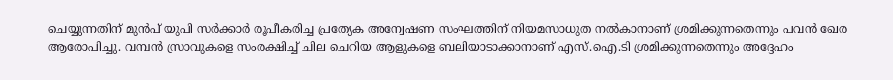ചെയ്യുന്നതിന് മുന്‍പ് യുപി സര്‍ക്കാര്‍ രൂപീകരിച്ച പ്രത്യേക അന്വേഷണ സംഘത്തിന് നിയമസാധുത നല്‍കാനാണ് ശ്രമിക്കുന്നതെന്നും പവന്‍ ഖേര ആരോപിച്ചു. വമ്പന്‍ സ്രാവുകളെ സംരക്ഷിച്ച് ചില ചെറിയ ആളുകളെ ബലിയാടാക്കാനാണ് എസ്.ഐ.ടി ശ്രമിക്കുന്നതെന്നും അദ്ദേഹം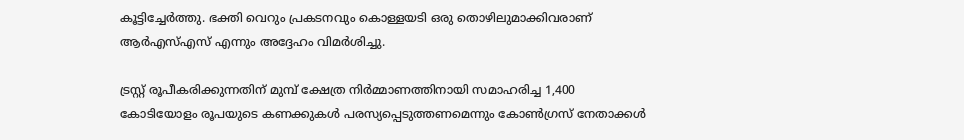കൂട്ടിച്ചേര്‍ത്തു. ഭക്തി വെറും പ്രകടനവും കൊള്ളയടി ഒരു തൊഴിലുമാക്കിവരാണ് ആര്‍എസ്എസ് എന്നും അദ്ദേഹം വിമര്‍ശിച്ചു.

ട്രസ്റ്റ് രൂപീകരിക്കുന്നതിന് മുമ്പ് ക്ഷേത്ര നിര്‍മ്മാണത്തിനായി സമാഹരിച്ച 1,400 കോടിയോളം രൂപയുടെ കണക്കുകള്‍ പരസ്യപ്പെടുത്തണമെന്നും കോണ്‍ഗ്രസ് നേതാക്കള്‍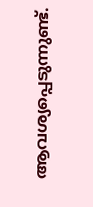ആവശ്യപ്പെടുന്നുണ്ട്.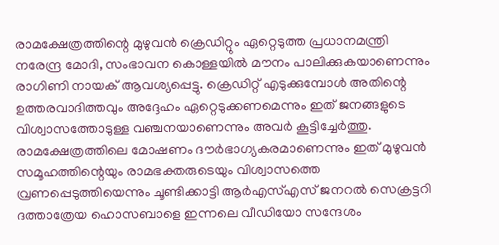രാമക്ഷേത്രത്തിന്റെ മുഴുവന്‍ ക്രെഡിറ്റും ഏറ്റെടുത്ത പ്രധാനമന്ത്രി നരേന്ദ്ര മോദി, സംഭാവന കൊള്ളയില്‍ മൗനം പാലിക്കുകയാണെന്നും രാഗിണി നായക് ആവശ്യപ്പെട്ടു. ക്രെഡിറ്റ് എടുക്കുമ്പോള്‍ അതിന്റെ ഉത്തരവാദിത്തവും അദ്ദേഹം ഏറ്റെടുക്കണമെന്നും ഇത് ജനങ്ങളുടെ വിശ്വാസത്തോടുള്ള വഞ്ചനയാണെന്നും അവര്‍ കൂട്ടിച്ചേര്‍ത്തു. രാമക്ഷേത്രത്തിലെ മോഷണം ദൗര്‍ഭാഗ്യകരമാണെന്നും ഇത് മുഴുവന്‍ സമൂഹത്തിന്റെയും രാമഭക്തരുടെയും വിശ്വാസത്തെ വ്രണപ്പെടുത്തിയെന്നും ചൂണ്ടിക്കാട്ടി ആര്‍എസ്എസ് ജനറല്‍ സെക്രട്ടറി ദത്താത്രേയ ഹൊസബാളെ ഇന്നലെ വീഡിയോ സന്ദേശം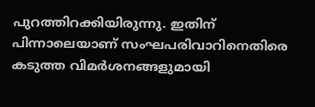പുറത്തിറക്കിയിരുന്നു. ഇതിന് പിന്നാലെയാണ് സംഘപരിവാറിനെതിരെ കടുത്ത വിമര്‍ശനങ്ങളുമായി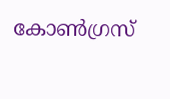കോണ്‍ഗ്രസ്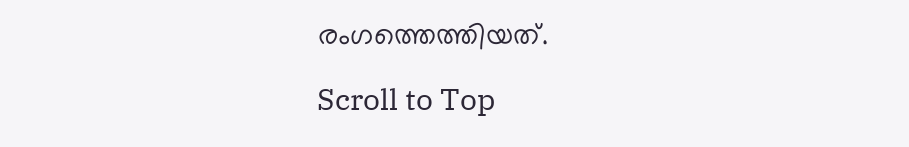രംഗത്തെത്തിയത്.

Scroll to Top